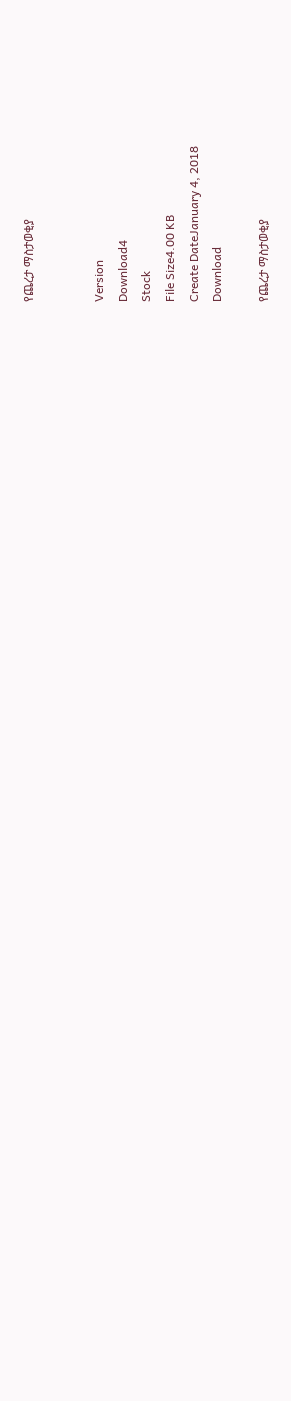የጨረታ ማስታወቂያ


Version
Download4
Stock
File Size4.00 KB
Create DateJanuary 4, 2018
Download

የጨረታ ማስታወቂያ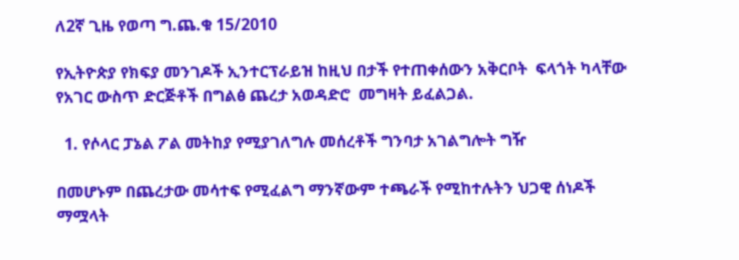ለ2ኛ ጊዜ የወጣ ግ.ጨ.ቁ 15/2010

የኢትዮጵያ የክፍያ መንገዶች ኢንተርፕራይዝ ከዚህ በታች የተጠቀሰውን አቅርቦት  ፍላጎት ካላቸው የአገር ውስጥ ድርጅቶች በግልፅ ጨረታ አወዳድሮ  መግዛት ይፈልጋል.

  1. የሶላር ፓኔል ፖል መትከያ የሚያገለግሉ መሰረቶች ግንባታ አገልግሎት ግዥ

በመሆኑም በጨረታው መሳተፍ የሚፈልግ ማንኛውም ተጫራች የሚከተሉትን ህጋዊ ሰነዶች ማሟላት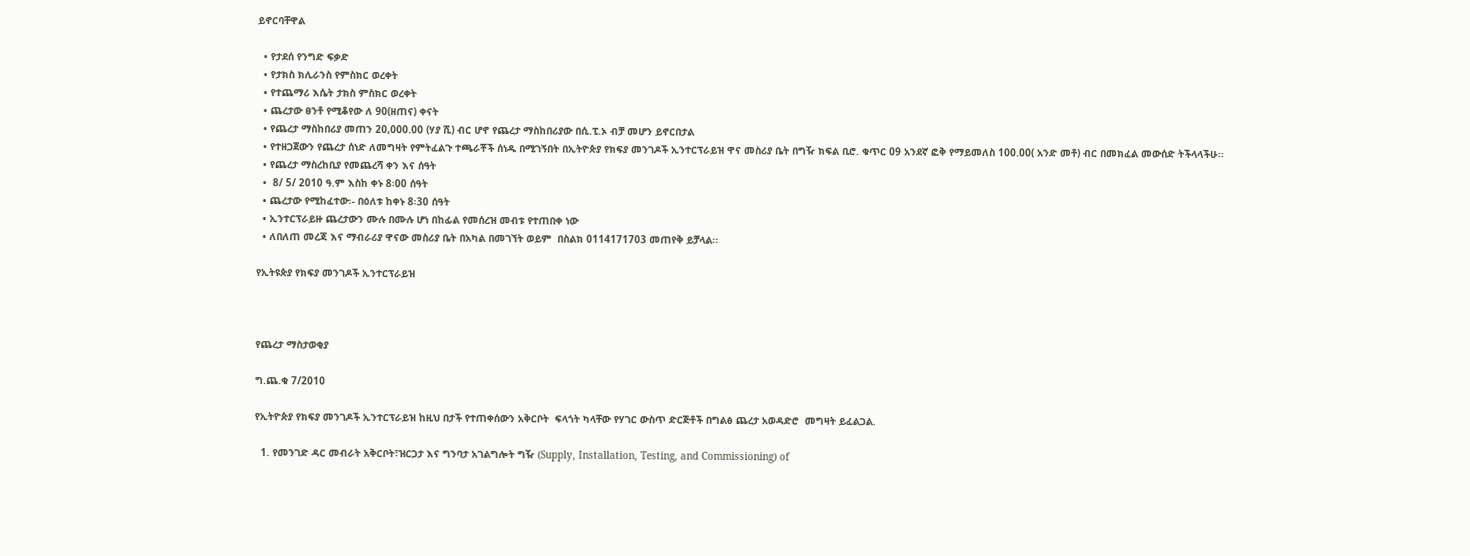ይኖርባቸዋል

  • የታደሰ የንግድ ፍቃድ
  • የታክስ ክሊራንስ የምስክር ወረቀት
  • የተጨማሪ እሴት ታክስ ምስክር ወረቀት
  • ጨረታው ፀንቶ የሚቆየው ለ 90(ዘጠና) ቀናት
  • የጨረታ ማስከበሪያ መጠን 20,000.00 (ሃያ ሺ) ብር ሆኖ የጨረታ ማስከበሪያው በሲ.ፒ.ኦ ብቻ መሆን ይኖርበታል
  • የተዘጋጀውን የጨረታ ሰነድ ለመግዛት የምትፈልጉ ተጫራቾች ሰነዱ በሚገኝበት በኢትዮጵያ የክፍያ መንገዶች ኢንተርፕራይዝ ዋና መስሪያ ቤት በግዥ ክፍል ቢሮ. ቁጥር 09 አንደኛ ፎቅ የማይመለስ 100.00( አንድ መቶ) ብር በመክፈል መውሰድ ትችላላችሁ፡፡
  • የጨረታ ማስረከቢያ የመጨረሻ ቀን እና ሰዓት
  •  8/ 5/ 2010 ዓ.ም እስከ ቀኑ 8፡00 ሰዓት
  • ጨረታው የሚከፈተው፡- በዕለቱ ከቀኑ 8፡30 ሰዓት
  • ኢንተርፕራይዙ ጨረታውን ሙሉ በሙሉ ሆነ በከፊል የመሰረዝ መብቱ የተጠበቀ ነው
  • ለበለጠ መረጃ እና ማብራሪያ ዋናው መስሪያ ቤት በአካል በመገኘት ወይም  በስልክ 0114171703 መጠየቅ ይቻላል፡፡

የኢትዩጵያ የክፍያ መንገዶች ኢንተርፕራይዝ



የጨረታ ማስታወቂያ

ግ.ጨ.ቁ 7/2010

የኢትዮጵያ የክፍያ መንገዶች ኢንተርፕራይዝ ከዚህ በታች የተጠቀሰውን አቅርቦት  ፍላጎት ካላቸው የሃገር ውስጥ ድርጅቶች በግልፅ ጨረታ አወዳድሮ  መግዛት ይፈልጋል.

  1. የመንገድ ዳር መብራት አቅርቦት፣ዝርጋታ እና ግንባታ አገልግሎት ግዥ (Supply, Installation, Testing, and Commissioning) of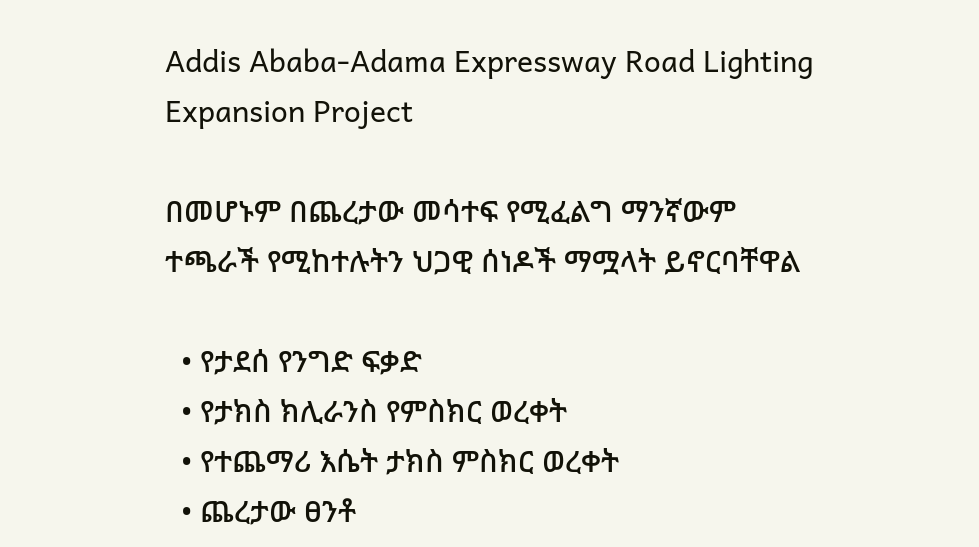Addis Ababa-Adama Expressway Road Lighting Expansion Project

በመሆኑም በጨረታው መሳተፍ የሚፈልግ ማንኛውም ተጫራች የሚከተሉትን ህጋዊ ሰነዶች ማሟላት ይኖርባቸዋል

  • የታደሰ የንግድ ፍቃድ
  • የታክስ ክሊራንስ የምስክር ወረቀት
  • የተጨማሪ እሴት ታክስ ምስክር ወረቀት
  • ጨረታው ፀንቶ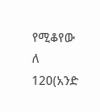የሚቆየው ለ 120(አንድ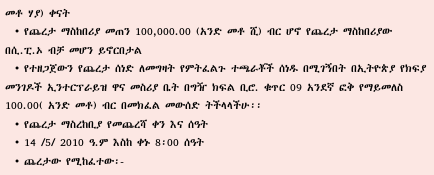መቶ ሃያ) ቀናት
  • የጨረታ ማስከበሪያ መጠን 100,000.00 (አንድ መቶ ሺ) ብር ሆኖ የጨረታ ማስከበሪያው በሲ.ፒ.ኦ ብቻ መሆን ይኖርበታል
  • የተዘጋጀውን የጨረታ ሰነድ ለመግዛት የምትፈልጉ ተጫራቾች ሰነዱ በሚገኝበት በኢትዮጵያ የክፍያ መንገዶች ኢንተርፕራይዝ ዋና መስሪያ ቤት በግዥ ክፍል ቢሮ. ቁጥር 09 አንደኛ ፎቅ የማይመለስ 100.00( አንድ መቶ) ብር በመክፈል መውሰድ ትችላላችሁ፡፡
  • የጨረታ ማስረከቢያ የመጨረሻ ቀን እና ሰዓት
  • 14 /5/ 2010 ዓ.ም እስከ ቀኑ 8፡00 ሰዓት
  • ጨረታው የሚከፈተው፡-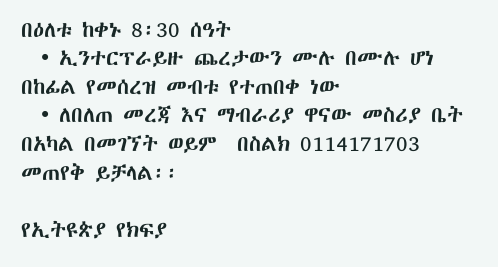በዕለቱ ከቀኑ 8፡30 ሰዓት
  • ኢንተርፕራይዙ ጨረታውን ሙሉ በሙሉ ሆነ በከፊል የመሰረዝ መብቱ የተጠበቀ ነው
  • ለበለጠ መረጃ እና ማብራሪያ ዋናው መስሪያ ቤት በአካል በመገኘት ወይም  በስልክ 0114171703 መጠየቅ ይቻላል፡፡

የኢትዩጵያ የክፍያ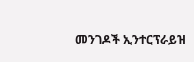መንገዶች ኢንተርፕራይዝ